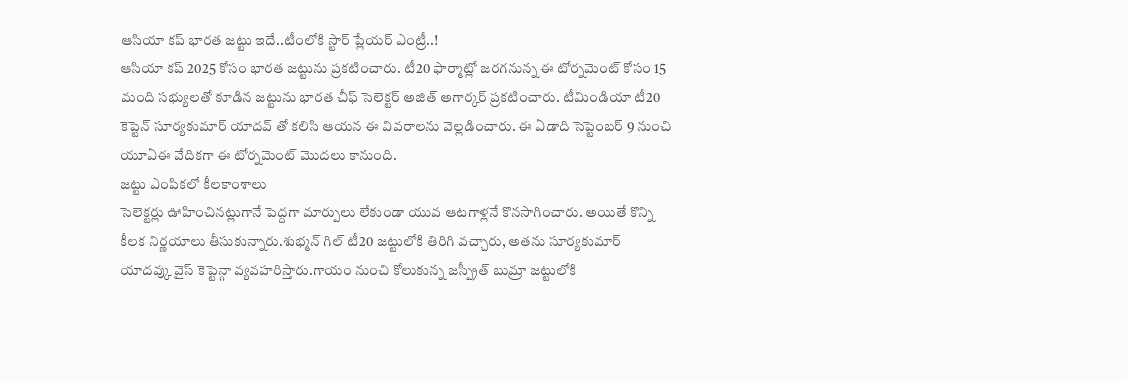ఆసియా కప్ భారత జట్టు ఇదే..టీంలోకి స్టార్ ప్లేయర్ ఎంట్రీ..!
ఆసియా కప్ 2025 కోసం భారత జట్టును ప్రకటించారు. టీ20 ఫార్మాట్లో జరగనున్న ఈ టోర్నమెంట్ కోసం 15 మంది సభ్యులతో కూడిన జట్టును భారత చీఫ్ సెలెక్టర్ అజిత్ అగార్కర్ ప్రకటించారు. టీమిండియా టీ20 కెప్టెన్ సూర్యకుమార్ యాదవ్ తో కలిసి ఆయన ఈ వివరాలను వెల్లడించారు. ఈ ఏడాది సెప్టెంబర్ 9 నుంచి యూఏఈ వేదికగా ఈ టోర్నమెంట్ మొదలు కానుంది.
జట్టు ఎంపికలో కీలకాంశాలు
సెలెక్టర్లు ఊహించినట్లుగానే పెద్దగా మార్పులు లేకుండా యువ ఆటగాళ్లనే కొనసాగించారు. అయితే కొన్ని కీలక నిర్ణయాలు తీసుకున్నారు.శుభ్మన్ గిల్ టీ20 జట్టులోకి తిరిగి వచ్చారు, అతను సూర్యకుమార్ యాదవ్కు వైస్ కెప్టెన్గా వ్యవహరిస్తారు.గాయం నుంచి కోలుకున్న జస్ప్రీత్ బుమ్రా జట్టులోకి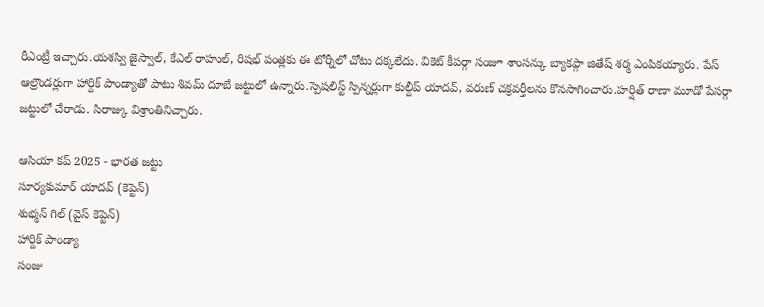రీఎంట్రీ ఇచ్చారు.యశస్వి జైస్వాల్, కేఎల్ రాహుల్, రిషభ్ పంత్లకు ఈ టోర్నీలో చోటు దక్కలేదు. వికెట్ కీపర్గా సంజూ శాంసన్కు బ్యాకప్గా జితేష్ శర్మ ఎంపికయ్యారు. పేస్ ఆల్రౌండర్లుగా హార్దిక్ పాండ్యాతో పాటు శివమ్ దూబే జట్టులో ఉన్నారు.స్పెషలిస్ట్ స్పిన్నర్లుగా కుల్దీప్ యాదవ్, వరుణ్ చక్రవర్తీలను కొనసాగించారు.హర్షిత్ రాణా మూడో పేసర్గా జట్టులో చేరాడు. సిరాజ్కు విశ్రాంతినిచ్చారు.

ఆసియా కప్ 2025 - భారత జట్టు
సూర్యకుమార్ యాదవ్ (కెప్టెన్)
శుభ్మన్ గిల్ (వైస్ కెప్టెన్)
హార్దిక్ పాండ్యా
సంజు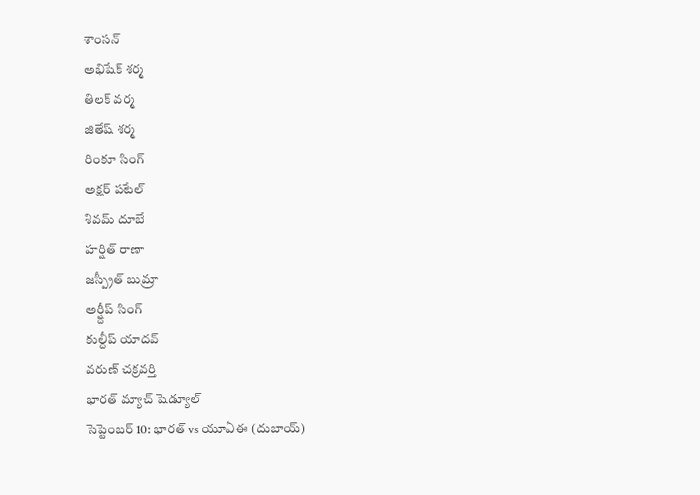శాంసన్
అభిషేక్ శర్మ
తిలక్ వర్మ
జితేష్ శర్మ
రింకూ సింగ్
అక్షర్ పటేల్
శివమ్ దూబే
హర్షిత్ రాణా
జస్ప్రీత్ బుమ్రా
అర్ష్దీప్ సింగ్
కుల్దీప్ యాదవ్
వరుణ్ చక్రవర్తి
భారత్ మ్యాచ్ షెడ్యూల్
సెప్టెంబర్ 10: భారత్ vs యూఏఈ (దుబాయ్)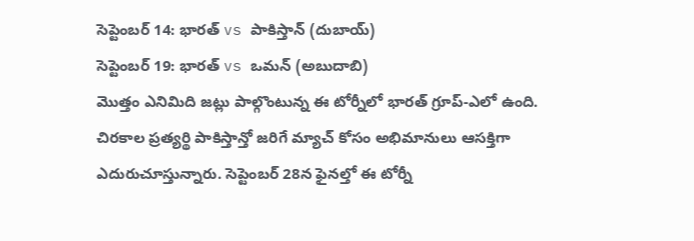సెప్టెంబర్ 14: భారత్ vs పాకిస్తాన్ (దుబాయ్)
సెప్టెంబర్ 19: భారత్ vs ఒమన్ (అబుదాబి)
మొత్తం ఎనిమిది జట్లు పాల్గొంటున్న ఈ టోర్నీలో భారత్ గ్రూప్-ఎలో ఉంది. చిరకాల ప్రత్యర్థి పాకిస్తాన్తో జరిగే మ్యాచ్ కోసం అభిమానులు ఆసక్తిగా ఎదురుచూస్తున్నారు. సెప్టెంబర్ 28న ఫైనల్తో ఈ టోర్నీ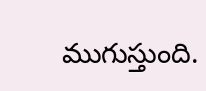ముగుస్తుంది.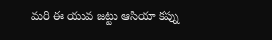మరి ఈ యువ జట్టు ఆసియా కప్ను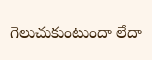గెలుచుకుంటుందా లేదా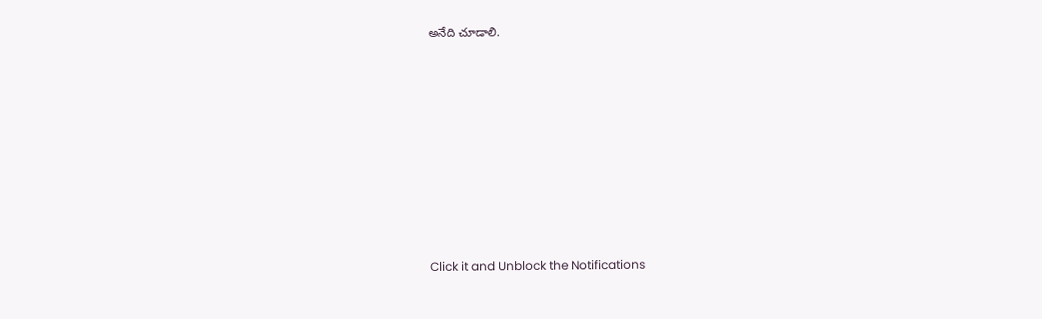అనేది చూడాలి.












Click it and Unblock the Notifications